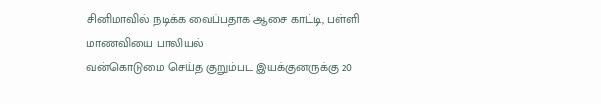சினிமாவில் நடிக்க வைப்பதாக ஆசை காட்டி, பள்ளி மாணவியை பாலியல்
வன்கொடுமை செய்த குறும்பட இயக்குனருக்கு 20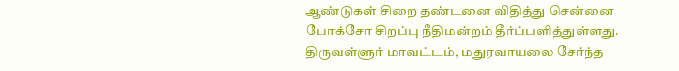ஆண்டுகள் சிறை தண்டனை விதித்து சென்னை போக்சோ சிறப்பு நீதிமன்றம் தீர்ப்பளித்துள்ளது.
திருவள்ளுர் மாவட்டம், மதுரவாயலை சேர்ந்த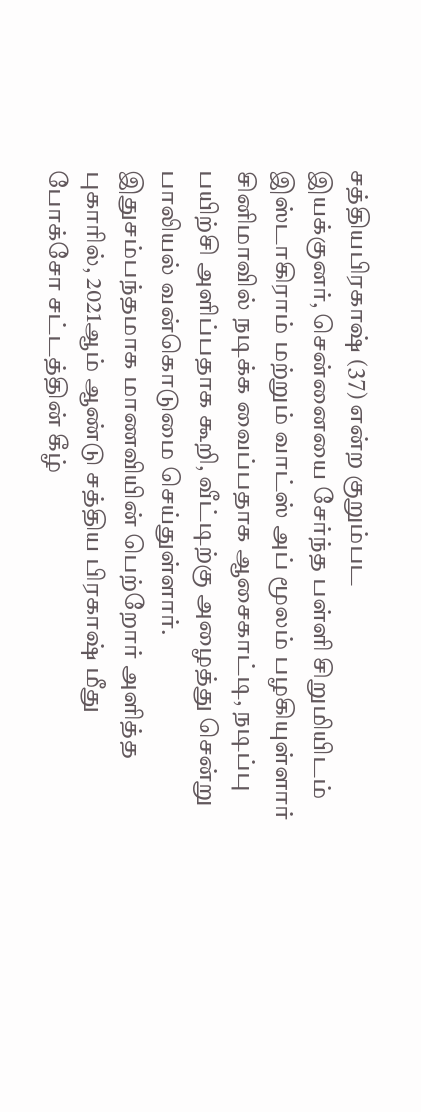சத்தியபிரகாஷ் (37) என்ற குறும்பட
இயக்குனர், சென்னையை சேர்ந்த பள்ளி சிறுமியிடம் இஸ்டாகிராம் மற்றும் வாட்ஸ் அப் மூலம் பழகியுள்ளார்
சினிமாவில் நடிக்க வைப்பதாக ஆசைகாட்டி, நடிப்பு பயிற்சி அளிப்பதாக கூறி, வீட்டிற்கு அழைத்து சென்று பாலியல் வன்கொடுமை செய்துள்ளார். இதுசம்பந்தமாக மாணவியின் பெற்றோர் அளித்த புகாரில், 2021ஆம் ஆண்டு சத்திய பிரகாஷ் மீது போக்சோ சட்டத்தின் கீழ்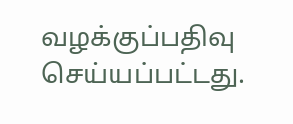வழக்குப்பதிவு செய்யப்பட்டது.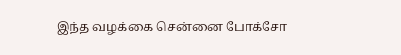இந்த வழக்கை சென்னை போக்சோ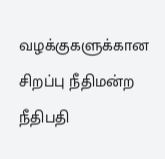வழக்குகளுக்கான சிறப்பு நீதிமன்ற நீதிபதி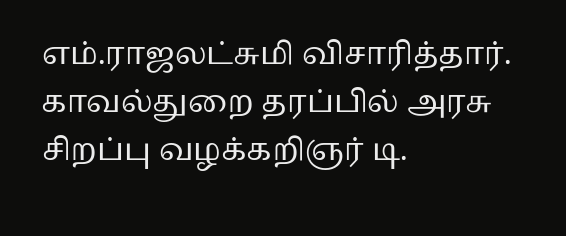எம்.ராஜலட்சுமி விசாரித்தார். காவல்துறை தரப்பில் அரசு சிறப்பு வழக்கறிஞர் டி.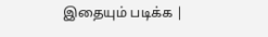இதையும் படிக்க |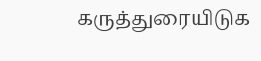கருத்துரையிடுக